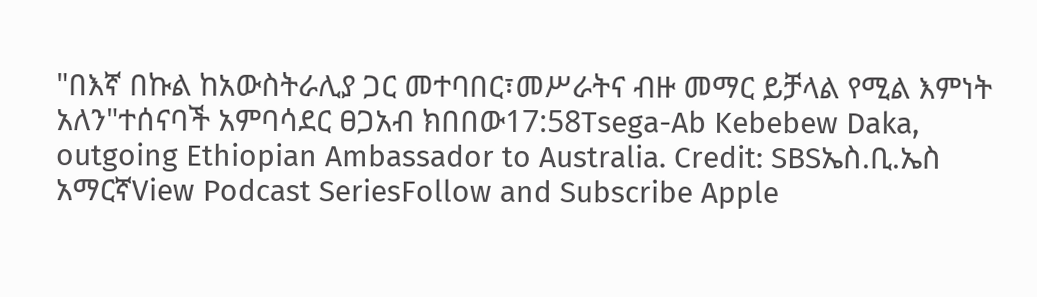"በእኛ በኩል ከአውስትራሊያ ጋር መተባበር፣መሥራትና ብዙ መማር ይቻላል የሚል እምነት አለን"ተሰናባች አምባሳደር ፀጋአብ ክበበው17:58Tsega-Ab Kebebew Daka, outgoing Ethiopian Ambassador to Australia. Credit: SBSኤስ.ቢ.ኤስ አማርኛView Podcast SeriesFollow and Subscribe Apple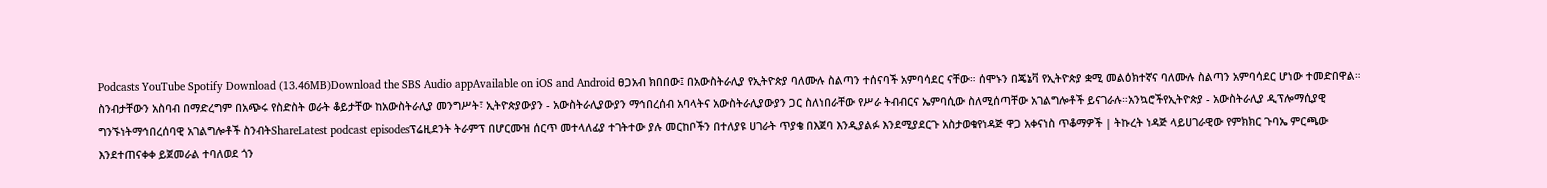Podcasts YouTube Spotify Download (13.46MB)Download the SBS Audio appAvailable on iOS and Android ፀጋአብ ክበበው፤ በአውስትራሊያ የኢትዮጵያ ባለሙሉ ስልጣን ተሰናባች አምባሳደር ናቸው። ሰሞኑን በጄኔቫ የኢትዮጵያ ቋሚ መልዕክተኛና ባለሙሉ ስልጣን አምባሳደር ሆነው ተመድበዋል። ስንብታቸውን አስባብ በማድረግም በአጭሩ የስድስት ወራት ቆይታቸው ከአውስትራሊያ መንግሥት፣ ኢትዮጵያውያን - አውስትራሊያውያን ማኅበረሰብ አባላትና አውስትራሊያውያን ጋር ስለነበራቸው የሥራ ትብብርና ኤምባሲው ስለሚሰጣቸው አገልግሎቶች ይናገራሉ።አንኳሮችየኢትዮጵያ - አውስትራሊያ ዲፕሎማሲያዊ ግንኙነትማኅበረሰባዊ አገልግሎቶች ስንብትShareLatest podcast episodesፕሬዚደንት ትራምፕ በሆርሙዝ ሰርጥ መተላለፊያ ተገትተው ያሉ መርከቦችን በተለያዩ ሀገራት ጥያቄ በእጀባ እንዲያልፉ እንደሚያደርጉ አስታወቁየነዳጅ ዋጋ አቀናነስ ጥቆማዎች | ትኩረት ነዳጅ ላይሀገራዊው የምክክር ጉባኤ ምርጫው እንደተጠናቀቀ ይጀመራል ተባለወደ ጎን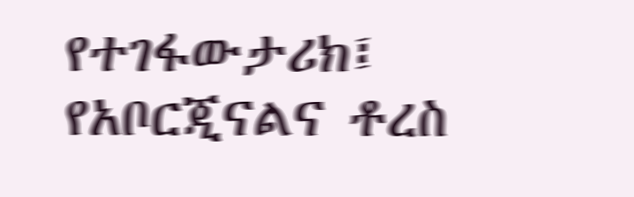የተገፋውታሪክ፤ የአቦርጂናልና ቶረስ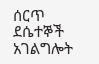ሰርጥ ደሴተኞች አገልግሎት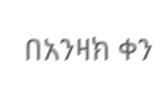በአንዛክ ቀን